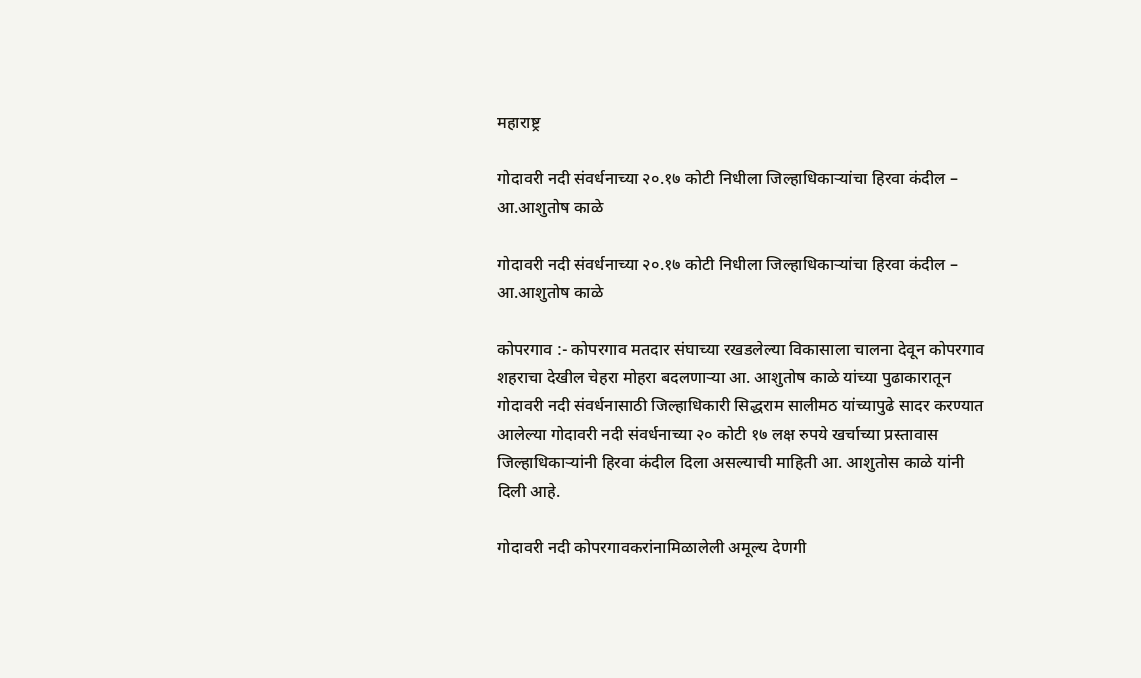महाराष्ट्र

गोदावरी नदी संवर्धनाच्या २०.१७ कोटी निधीला जिल्हाधिकाऱ्यांचा हिरवा कंदील – आ.आशुतोष काळे

गोदावरी नदी संवर्धनाच्या २०.१७ कोटी निधीला जिल्हाधिकाऱ्यांचा हिरवा कंदील – आ.आशुतोष काळे

कोपरगाव :- कोपरगाव मतदार संघाच्या रखडलेल्या विकासाला चालना देवून कोपरगाव शहराचा देखील चेहरा मोहरा बदलणाऱ्या आ. आशुतोष काळे यांच्या पुढाकारातून गोदावरी नदी संवर्धनासाठी जिल्हाधिकारी सिद्धराम सालीमठ यांच्यापुढे सादर करण्यात आलेल्या गोदावरी नदी संवर्धनाच्या २० कोटी १७ लक्ष रुपये खर्चाच्या प्रस्तावास जिल्हाधिकाऱ्यांनी हिरवा कंदील दिला असल्याची माहिती आ. आशुतोस काळे यांनी दिली आहे.

गोदावरी नदी कोपरगावकरांनामिळालेली अमूल्य देणगी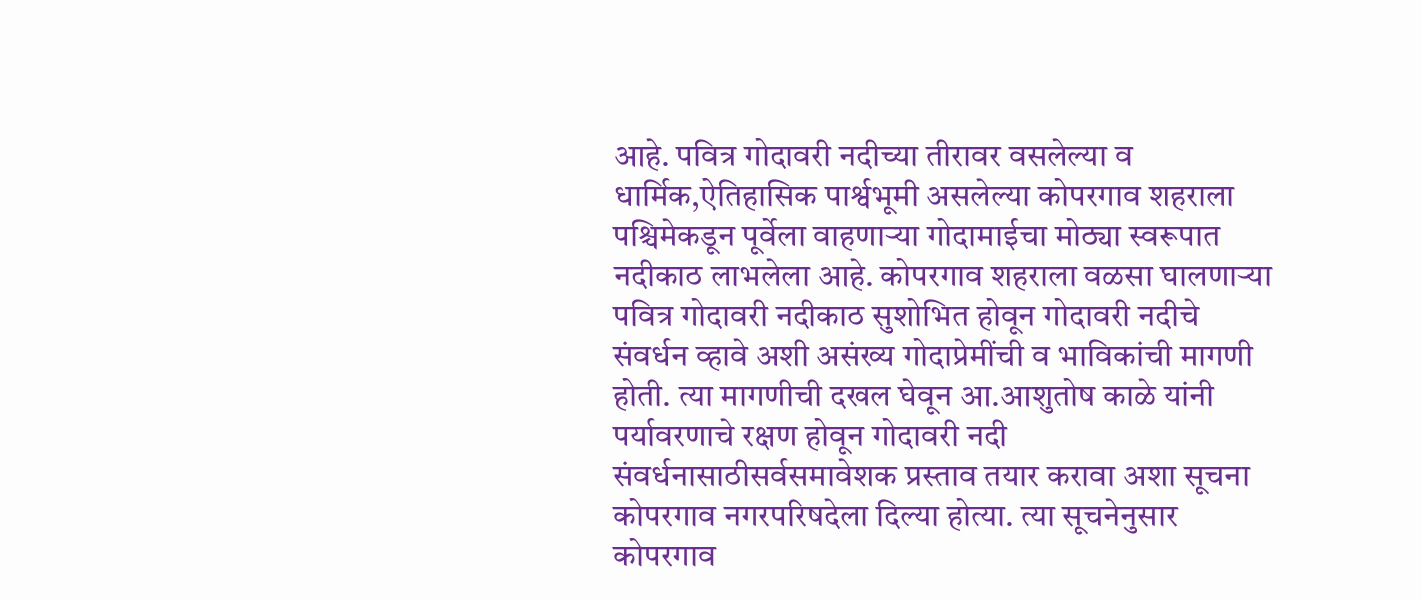आहे. पवित्र गोदावरी नदीच्या तीरावर वसलेल्या व धार्मिक,ऐतिहासिक पार्श्वभूमी असलेल्या कोपरगाव शहराला पश्चिमेकडून पूर्वेला वाहणाऱ्या गोदामाईचा मोठ्या स्वरूपात नदीकाठ लाभलेला आहे. कोपरगाव शहराला वळसा घालणाऱ्या पवित्र गोदावरी नदीकाठ सुशोभित होवून गोदावरी नदीचे संवर्धन व्हावे अशी असंख्य गोदाप्रेमींची व भाविकांची मागणी होती. त्या मागणीची दखल घेवून आ.आशुतोष काळे यांनी पर्यावरणाचे रक्षण होवून गोदावरी नदी संवर्धनासाठीसर्वसमावेशक प्रस्ताव तयार करावा अशा सूचना कोपरगाव नगरपरिषदेला दिल्या होत्या. त्या सूचनेनुसार कोपरगाव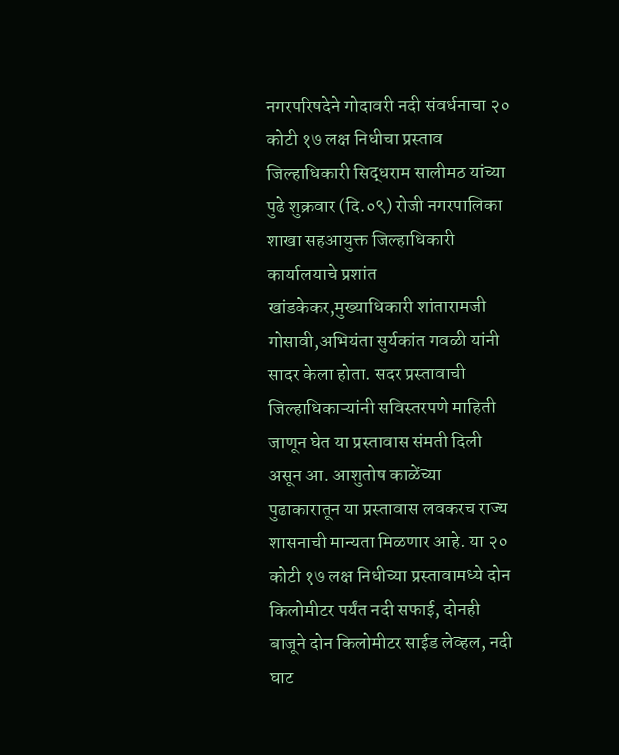नगरपरिषदेने गोदावरी नदी संवर्धनाचा २० कोटी १७ लक्ष निधीचा प्रस्ताव जिल्हाधिकारी सिद्धराम सालीमठ यांच्या पुढे शुक्रवार (दि.०९) रोजी नगरपालिका शाखा सहआयुक्त जिल्हाधिकारी कार्यालयाचे प्रशांत खांडकेकर,मुख्याधिकारी शांतारामजी गोसावी,अभियंता सुर्यकांत गवळी यांनी सादर केला होता. सदर प्रस्तावाची जिल्हाधिकाऱ्यांनी सविस्तरपणे माहिती जाणून घेत या प्रस्तावास संमती दिली असून आ. आशुतोष काळेंच्या पुढाकारातून या प्रस्तावास लवकरच राज्य शासनाची मान्यता मिळणार आहे. या २० कोटी १७ लक्ष निधीच्या प्रस्तावामध्ये दोन किलोमीटर पर्यंत नदी सफाई, दोनही बाजूने दोन किलोमीटर साईड लेव्हल, नदी घाट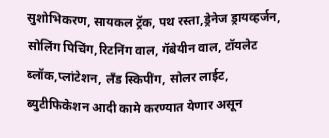सुशोभिकरण, सायकल ट्रॅक, पथ रस्ता,ड्रेनेज ड्रायव्हर्जन, सोलिंग पिचिंग,रिटनिंग वाल, गॅबेयीन वाल, टॉयलेट ब्लॉक,प्लांटेशन, लँड स्किपींग, सोलर लाईट, ब्युटीफिकेशन आदी कामे करण्यात येणार असून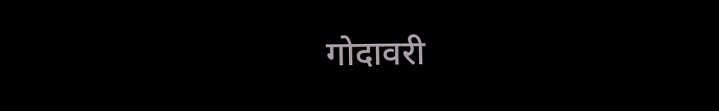गोदावरी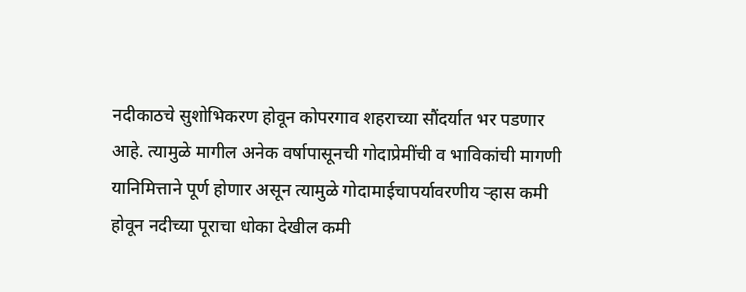नदीकाठचे सुशोभिकरण होवून कोपरगाव शहराच्या सौंदर्यात भर पडणार आहे. त्यामुळे मागील अनेक वर्षापासूनची गोदाप्रेमींची व भाविकांची मागणी यानिमित्ताने पूर्ण होणार असून त्यामुळे गोदामाईचापर्यावरणीय र्‍हास कमी होवून नदीच्या पूराचा धोका देखील कमी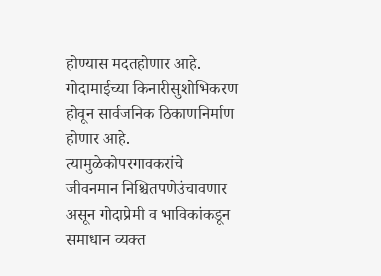होण्यास मदतहोणार आहे. गोदामाईच्या किनारीसुशोभिकरण होवून सार्वजनिक ठिकाणनिर्माण होणार आहे. त्यामुळेकोपरगावकरांचे जीवनमान निश्चितपणेउंचावणार असून गोदाप्रेमी व भाविकांकडून समाधान व्यक्त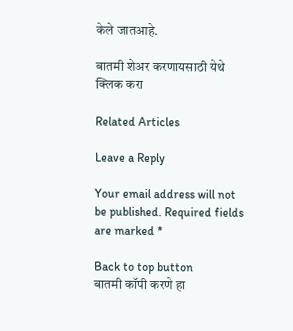केले जातआहे.

बातमी शेअर करणायसाठी येथे क्लिक करा

Related Articles

Leave a Reply

Your email address will not be published. Required fields are marked *

Back to top button
बातमी कॉपी करणे हा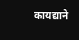कायद्याने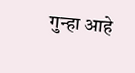गुन्हा आहे